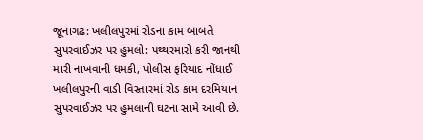જૂનાગઢ: ખલીલપુરમાં રોડના કામ બાબતે સુપરવાઈઝર પર હુમલો: પથ્થરમારો કરી જાનથી મારી નાખવાની ધમકી, પોલીસ ફરિયાદ નોંધાઈ
ખલીલપુરની વાડી વિસ્તારમાં રોડ કામ દરમિયાન સુપરવાઈઝર પર હુમલાની ઘટના સામે આવી છે.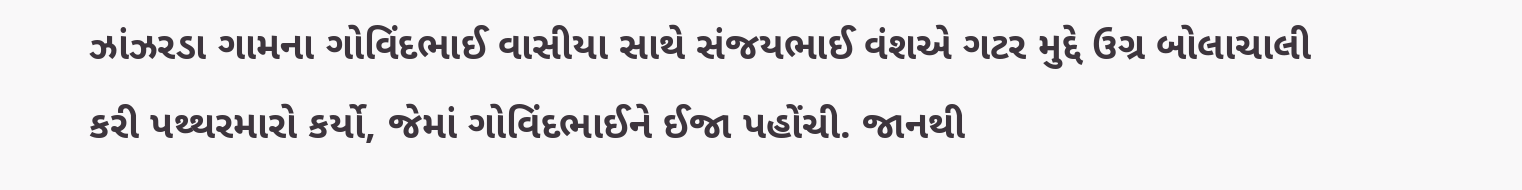ઝાંઝરડા ગામના ગોવિંદભાઈ વાસીયા સાથે સંજયભાઈ વંશએ ગટર મુદ્દે ઉગ્ર બોલાચાલી કરી પથ્થરમારો કર્યો, જેમાં ગોવિંદભાઈને ઈજા પહોંચી. જાનથી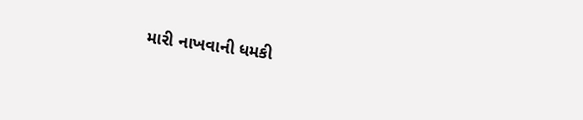મારી નાખવાની ધમકી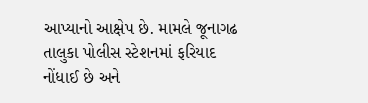આપ્યાનો આક્ષેપ છે. મામલે જૂનાગઢ તાલુકા પોલીસ સ્ટેશનમાં ફરિયાદ નોંધાઈ છે અને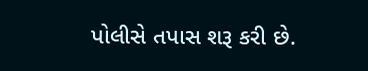પોલીસે તપાસ શરૂ કરી છે.